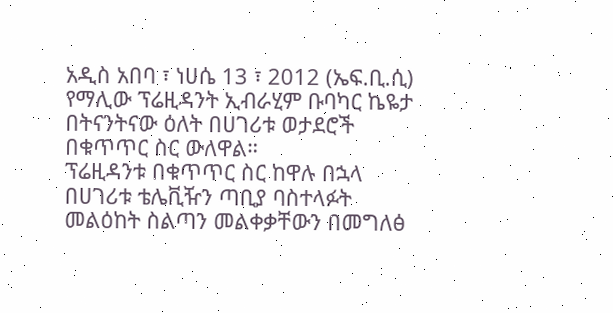አዲስ አበባ ፣ ነሀሴ 13 ፣ 2012 (ኤፍ.ቢ.ሲ) የማሊው ፕሬዚዳንት ኢብራሂም ቡባካር ኬዬታ በትናንትናው ዕለት በሀገሪቱ ወታደሮች በቁጥጥር ስር ውለዋል።
ፕሬዚዳንቱ በቁጥጥር ስር ከዋሉ በኋላ በሀገሪቱ ቴሌቪዥን ጣቢያ ባስተላፉት መልዕከት ስልጣን መልቀቃቸውን በመግለፅ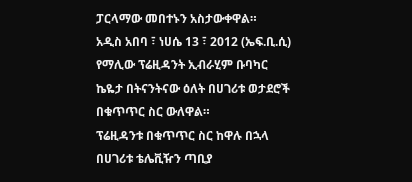ፓርላማው መበተኑን አስታውቀዋል።
አዲስ አበባ ፣ ነሀሴ 13 ፣ 2012 (ኤፍ.ቢ.ሲ) የማሊው ፕሬዚዳንት ኢብራሂም ቡባካር ኬዬታ በትናንትናው ዕለት በሀገሪቱ ወታደሮች በቁጥጥር ስር ውለዋል።
ፕሬዚዳንቱ በቁጥጥር ስር ከዋሉ በኋላ በሀገሪቱ ቴሌቪዥን ጣቢያ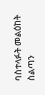ባስተላፉት መልዕከት ስልጣን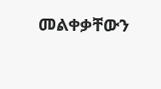መልቀቃቸውን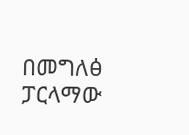በመግለፅ ፓርላማው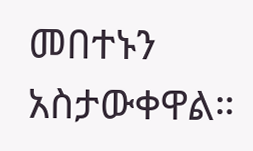መበተኑን አስታውቀዋል።